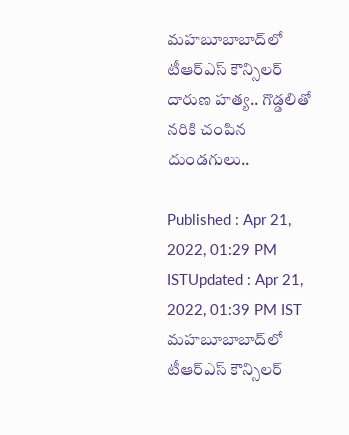మహబూబాబాద్‌లో టీఆర్ఎస్ కౌన్సిలర్ దారుణ హత్య.. గొడ్డలితో నరికి చంపిన దుండగులు..

Published : Apr 21, 2022, 01:29 PM ISTUpdated : Apr 21, 2022, 01:39 PM IST
మహబూబాబాద్‌లో టీఆర్ఎస్ కౌన్సిలర్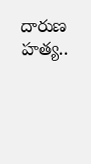దారుణ హత్య..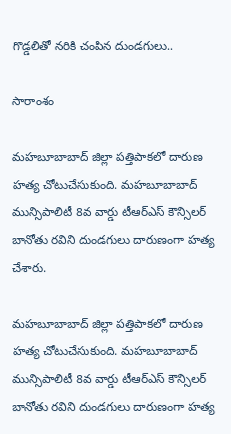గొడ్డలితో నరికి చంపిన దుండగులు..

సారాంశం

మహబూబాబాద్ జిల్లా పత్తిపాకలో దారుణ హత్య చోటుచేసుకుంది. మహబూబాబాద్ మున్సిపాలిటీ 8వ వార్డు టీఆర్ఎస్ కౌన్సిలర్ బానోతు రవిని దుండగులు దారుణంగా హత్య చేశారు.

మహబూబాబాద్ జిల్లా పత్తిపాకలో దారుణ హత్య చోటుచేసుకుంది. మహబూబాబాద్ మున్సిపాలిటీ 8వ వార్డు టీఆర్ఎస్ కౌన్సిలర్ బానోతు రవిని దుండగులు దారుణంగా హత్య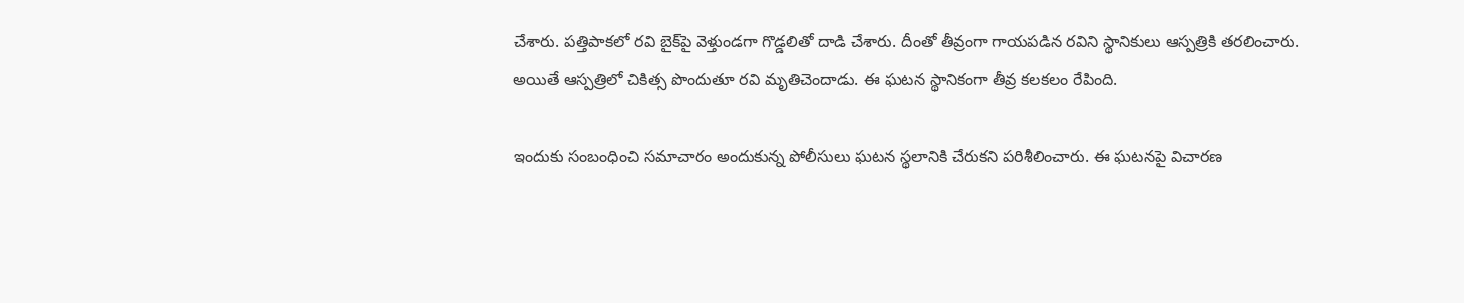చేశారు. పత్తిపాకలో రవి బైక్‌పై వెళ్తుండగా గొడ్డలితో దాడి చేశారు. దీంతో తీవ్రంగా గాయపడిన రవిని స్థానికులు ఆస్పత్రికి తరలించారు. అయితే ఆస్పత్రిలో చికిత్స పొందుతూ రవి మృతిచెందాడు. ఈ ఘటన స్థానికంగా తీవ్ర కలకలం రేపింది.

ఇందుకు సంబంధించి సమాచారం అందుకున్న పోలీసులు ఘటన స్థలానికి చేరుకని పరిశీలించారు. ఈ ఘటనపై విచారణ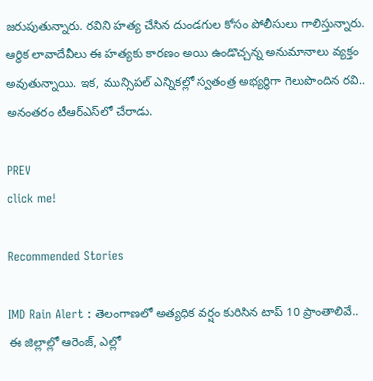జరుపుతున్నారు. రవిని హత్య చేసిన దుండగుల కోసం పోలీసులు గాలిస్తున్నారు. ఆర్థిక లావాదేవీలు ఈ హత్యకు కారణం అయి ఉండొచ్చన్న అనుమానాలు వ్యక్తం అవుతున్నాయి. ఇక, మున్సిపల్ ఎన్నికల్లో స్వతంత్ర అభ్యర్థిగా గెలుపొందిన రవి.. అనంతరం టీఆర్ఎస్‌లో చేరాడు.

PREV
click me!

Recommended Stories

IMD Rain Alert : తెలంగాణలో అత్యధిక వర్షం కురిసిన టాప్ 10 ప్రాంతాలివే.. ఈ జిల్లాల్లో ఆరెంజ్, ఎల్లో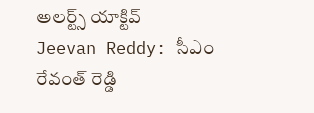అలర్ట్స్ యాక్టివ్
Jeevan Reddy: సీఎం రేవంత్ రెడ్డి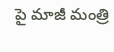పై మాజీ మంత్రి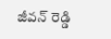జీవన్ రెడ్డి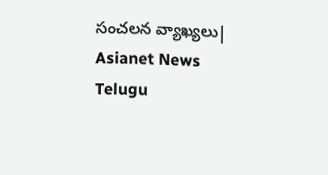సంచలన వ్యాఖ్యలు| Asianet News Telugu